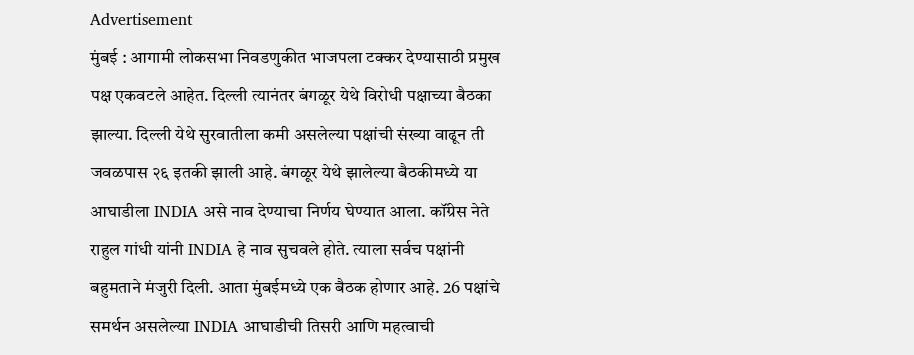Advertisement
मुंबई : आगामी लोकसभा निवडणुकीत भाजपला टक्कर देण्यासाठी प्रमुख पक्ष एकवटले आहेत. दिल्ली त्यानंतर बंगळूर येथे विरोधी पक्षाच्या बैठका झाल्या. दिल्ली येथे सुरवातीला कमी असलेल्या पक्षांची संख्या वाढून ती जवळपास २६ इतकी झाली आहे. बंगळूर येथे झालेल्या बैठकीमध्ये या आघाडीला INDIA असे नाव देण्याचा निर्णय घेण्यात आला. कॉंग्रेस नेते राहुल गांधी यांनी INDIA हे नाव सुचवले होते. त्याला सर्वच पक्षांनी बहुमताने मंजुरी दिली. आता मुंबईमध्ये एक बैठक होणार आहे. 26 पक्षांचे समर्थन असलेल्या INDIA आघाडीची तिसरी आणि महत्वाची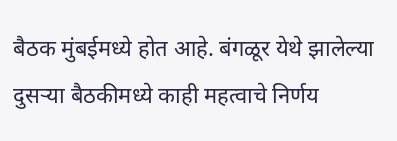बैठक मुंबईमध्ये होत आहे. बंगळूर येथे झालेल्या दुसऱ्या बैठकीमध्ये काही महत्वाचे निर्णय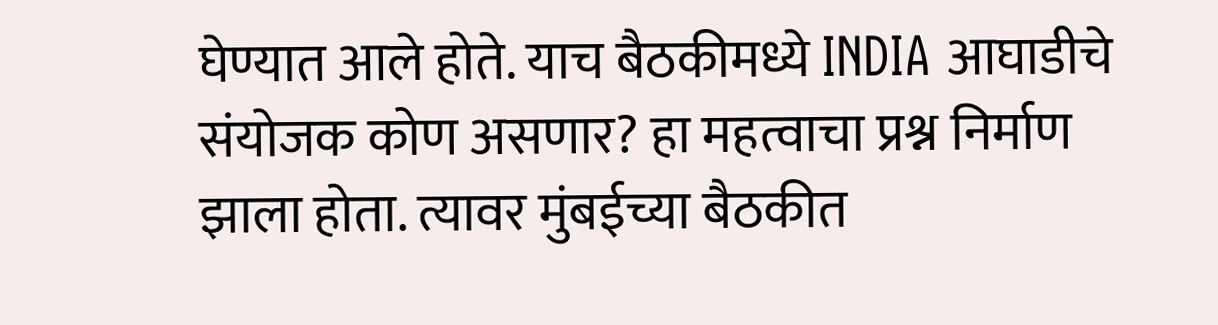घेण्यात आले होते. याच बैठकीमध्ये INDIA आघाडीचे संयोजक कोण असणार? हा महत्वाचा प्रश्न निर्माण झाला होता. त्यावर मुंबईच्या बैठकीत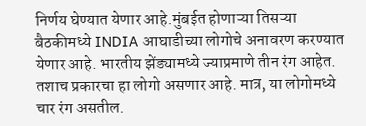निर्णय घेण्यात येणार आहे.मुंबईत होणाऱ्या तिसऱ्या बैठकीमध्ये INDIA आघाडीच्या लोगोचे अनावरण करण्यात येणार आहे. भारतीय झेंड्यामध्ये ज्याप्रमाणे तीन रंग आहेत. तशाच प्रकारचा हा लोगो असणार आहे. मात्र, या लोगोमध्ये चार रंग असतील.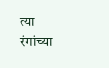त्या रंगांच्या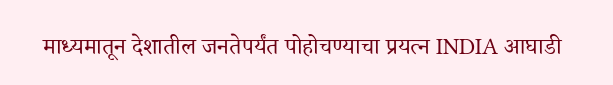माध्यमातून देशातील जनतेपर्यंत पोहोचण्याचा प्रयत्न INDIA आघाडी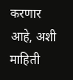करणार आहे, अशी माहिती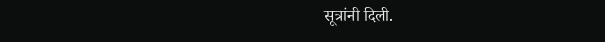सूत्रांनी दिली.